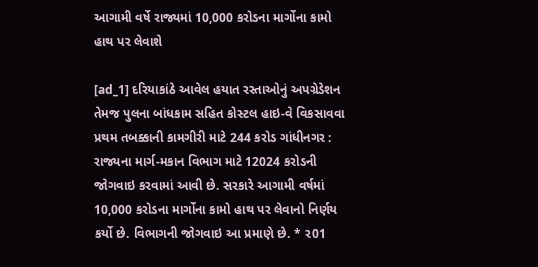આગામી વર્ષે રાજ્યમાં 10,000 કરોડના માર્ગોના કામો હાથ પર લેવાશે

[ad_1] દરિયાકાંઠે આવેલ હયાત રસ્તાઓનું અપગ્રેડેશન તેમજ પુલના બાંધકામ સહિત કોસ્ટલ હાઇ-વે વિકસાવવા પ્રથમ તબક્કાની કામગીરી માટે 244 કરોડ ગાંધીનગર : રાજ્યના માર્ગ-મકાન વિભાગ માટે 12024 કરોડની જોગવાઇ કરવામાં આવી છે. સરકારે આગામી વર્ષમાં 10,000 કરોડના માર્ગોના કામો હાથ પર લેવાનો નિર્ણય કર્યો છે. વિભાગની જોગવાઇ આ પ્રમાણે છે. * ર01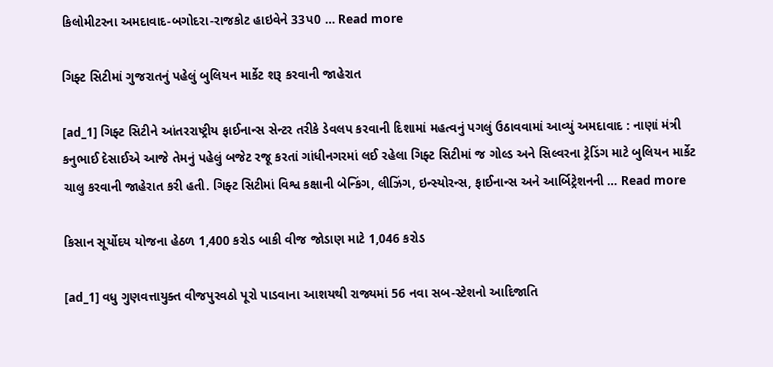કિલોમીટરના અમદાવાદ-બગોદરા-રાજકોટ હાઇવેને 33પ0 … Read more

ગિફ્ટ સિટીમાં ગુજરાતનું પહેલું બુલિયન માર્કેટ શરૂ કરવાની જાહેરાત

[ad_1] ગિફ્ટ સિટીને આંતરરાષ્ટ્રીય ફાઈનાન્સ સેન્ટર તરીકે ડેવલપ કરવાની દિશામાં મહત્વનું પગલું ઉઠાવવામાં આવ્યું અમદાવાદ : નાણાં મંત્રી કનુભાઈ દેસાઈએ આજે તેમનું પહેલું બજેટ રજૂ કરતાં ગાંધીનગરમાં લઈ રહેલા ગિફ્ટ સિટીમાં જ ગોલ્ડ અને સિલ્વરના ટ્રેડિંગ માટે બુલિયન માર્કેટ ચાલુ કરવાની જાહેરાત કરી હતી. ગિફ્ટ સિટીમાં વિશ્વ કક્ષાની બેન્કિંગ, લીઝિંગ, ઇન્સ્યોરન્સ, ફાઈનાન્સ અને આર્બિટ્રેશનની … Read more

કિસાન સૂર્યોદય યોજના હેઠળ 1,400 કરોડ બાકી વીજ જોડાણ માટે 1,046 કરોડ

[ad_1] વધુ ગુણવત્તાયુક્ત વીજપુરવઠો પૂરો પાડવાના આશયથી રાજ્યમાં 56 નવા સબ-સ્ટેશનો આદિજાતિ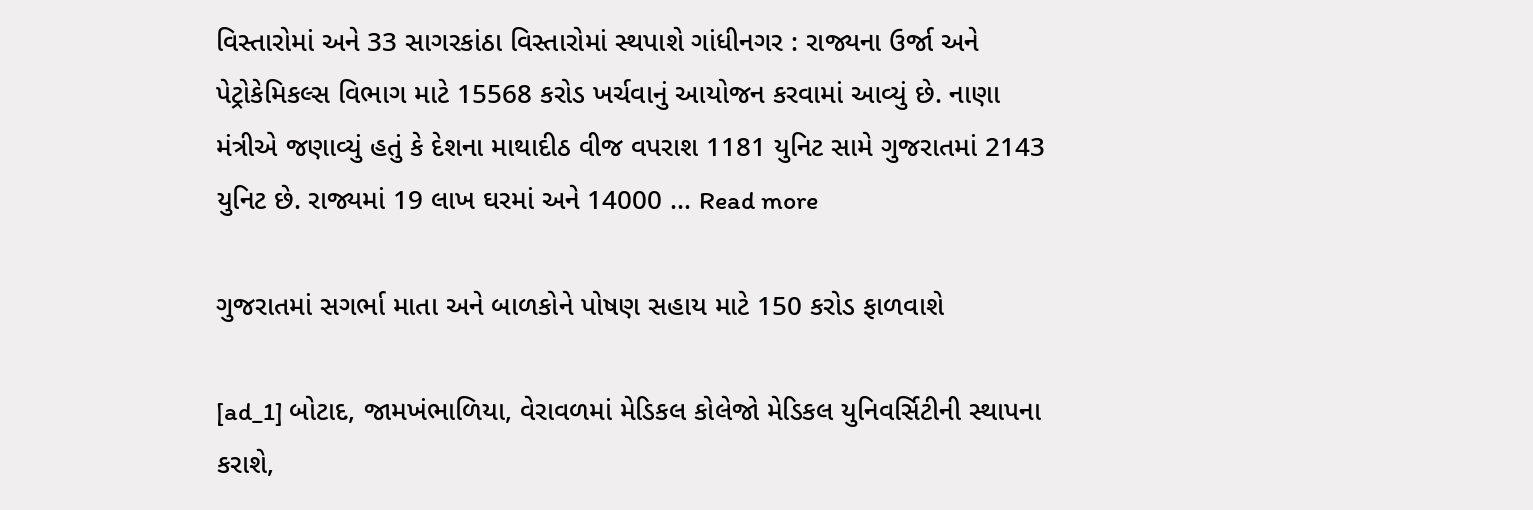વિસ્તારોમાં અને 33 સાગરકાંઠા વિસ્તારોમાં સ્થપાશે ગાંધીનગર : રાજ્યના ઉર્જા અને પેટ્રોકેમિકલ્સ વિભાગ માટે 15568 કરોડ ખર્ચવાનું આયોજન કરવામાં આવ્યું છે. નાણા મંત્રીએ જણાવ્યું હતું કે દેશના માથાદીઠ વીજ વપરાશ 1181 યુનિટ સામે ગુજરાતમાં 2143 યુનિટ છે. રાજ્યમાં 19 લાખ ઘરમાં અને 14000 … Read more

ગુજરાતમાં સગર્ભા માતા અને બાળકોને પોષણ સહાય માટે 150 કરોડ ફાળવાશે

[ad_1] બોટાદ, જામખંભાળિયા, વેરાવળમાં મેડિકલ કોલેજો મેડિકલ યુનિવર્સિટીની સ્થાપના કરાશે,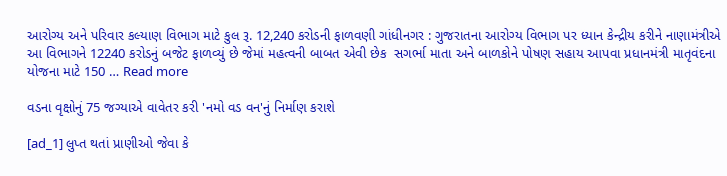આરોગ્ય અને પરિવાર કલ્યાણ વિભાગ માટે કુલ રૂ. 12,240 કરોડની ફાળવણી ગાંધીનગર : ગુજરાતના આરોગ્ય વિભાગ પર ધ્યાન કેન્દ્રીય કરીને નાણામંત્રીએ આ વિભાગને 12240 કરોડનું બજેટ ફાળવ્યું છે જેમાં મહત્વની બાબત એવી છેક  સગર્ભા માતા અને બાળકોને પોષણ સહાય આપવા પ્રધાનમંત્રી માતૃવંદના યોજના માટે 150 … Read more

વડના વૃક્ષોનું 75 જગ્યાએ વાવેતર કરી 'નમો વડ વન'નું નિર્માણ કરાશે

[ad_1] લુપ્ત થતાં પ્રાણીઓ જેવા કે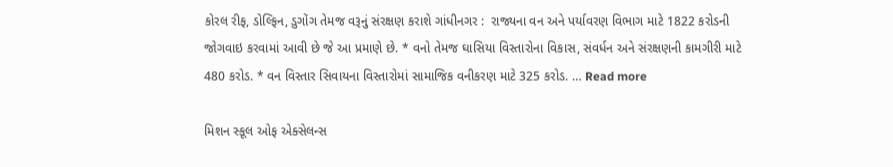કોરલ રીફ, ડોલ્ફિન, ડુગોંગ તેમજ વરૂનું સંરક્ષણ કરાશે ગાંધીનગર :  રાજ્યના વન અને પર્યાવરણ વિભાગ માટે 1822 કરોડની જોગવાઇ કરવામાં આવી છે જે આ પ્રમાણે છે. * વનો તેમજ ઘાસિયા વિસ્તારોના વિકાસ, સંવર્ધન અને સંરક્ષણની કામગીરી માટે 480 કરોડ. * વન વિસ્તાર સિવાયના વિસ્તારોમાં સામાજિક વનીકરણ માટે 325 કરોડ. … Read more

મિશન સ્કૂલ ઓફ એક્સેલન્સ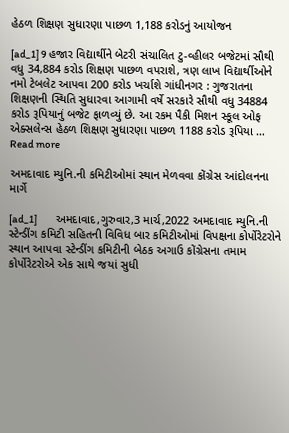હેઠળ શિક્ષણ સુધારણા પાછળ 1,188 કરોડનું આયોજન

[ad_1] 9 હજાર વિદ્યાર્થીને બેટરી સંચાલિત ટુ-વ્હીલર બજેટમાં સૌથી વધુ 34,884 કરોડ શિક્ષણ પાછળ વપરાશે, ત્રણ લાખ વિદ્યાર્થીઓને નમો ટેબલેટ આપવા 200 કરોડ ખર્ચાશે ગાંધીનગર : ગુજરાતના શિક્ષણની સ્થિતિ સુધારવા આગામી વર્ષે સરકારે સૌથી વધુ 34884 કરોડ રૂપિયાનું બજેટ ફાળવ્યું છે. આ રકમ પૈકી મિશન સ્કૂલ ઓફ એક્સલેન્સ હેઠળ શિક્ષણ સુધારણા પાછળ 1188 કરોડ રૂપિયા … Read more

અમદાવાદ મ્યુનિ.ની કમિટીઓમાં સ્થાન મેળવવા કોંગ્રેસ આંદોલનના માર્ગે

[ad_1]         અમદાવાદ,ગુરુવાર,3 માર્ચ,2022 અમદાવાદ મ્યુનિ.ની સ્ટેન્ડીંગ કમિટી સહિતની વિવિધ બાર કમિટીઓમાં વિપક્ષના કોર્પોરેટરોને સ્થાન આપવા સ્ટેન્ડીંગ કમિટીની બેઠક અગાઉ કોંગ્રેસના તમામ કોર્પોરેટરોએ એક સાથે જયાં સુધી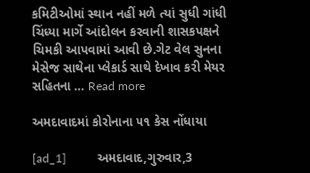કમિટીઓમાં સ્થાન નહીં મળે ત્યાં સુધી ગાંધી ચિંધ્યા માર્ગે આંદોલન કરવાની શાસકપક્ષને ચિમકી આપવામાં આવી છે.ગેટ વેલ સુનના મેસેજ સાથેના પ્લેકાર્ડ સાથે દેખાવ કરી મેયર સહિતના … Read more

અમદાવાદમાં કોરોનાના ૫૧ કેસ નોંધાયા

[ad_1]          અમદાવાદ,ગુરુવાર,3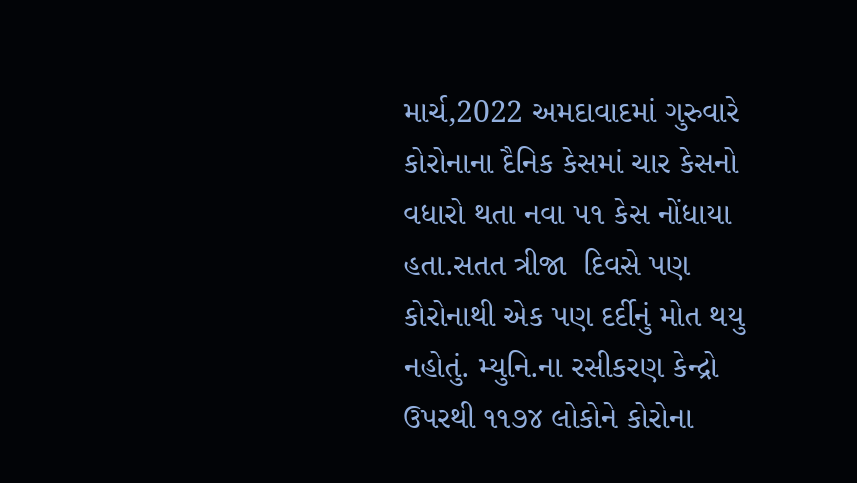માર્ચ,2022 અમદાવાદમાં ગુરુવારે કોરોનાના દૈનિક કેસમાં ચાર કેસનો વધારો થતા નવા ૫૧ કેસ નોંધાયા હતા.સતત ત્રીજા  દિવસે પણ કોરોનાથી એક પણ દર્દીનું મોત થયુ નહોતું. મ્યુનિ.ના રસીકરણ કેન્દ્રો ઉપરથી ૧૧૭૪ લોકોને કોરોના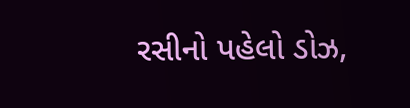રસીનો પહેલો ડોઝ,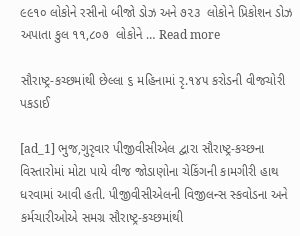૯૯૧૦ લોકોને રસીનો બીજો ડોઝ અને ૭૨૩  લોકોને પ્રિકોશન ડોઝ અપાતા કુલ ૧૧,૮૦૭  લોકોને … Read more

સૌરાષ્ટ્ર-કચ્છમાંથી છેલ્લા ૬ મહિનામાં રૃ.૧૪૫ કરોડની વીજચોરી પકડાઈ

[ad_1] ભુજ,ગુરૃવાર પીજીવીસીએલ દ્વારા સૌરાષ્ટ્ર-કચ્છના વિસ્તારોમાં મોટા પાયે વીજ જોડાણોના ચેકિંગની કામગીરી હાથ ધરવામાં આવી હતી. પીજીવીસીએલની વિજીલન્સ સ્કવોડના અને કર્મચારીઓએ સમગ્ર સૌરાષ્ટ્ર-કચ્છમાંથી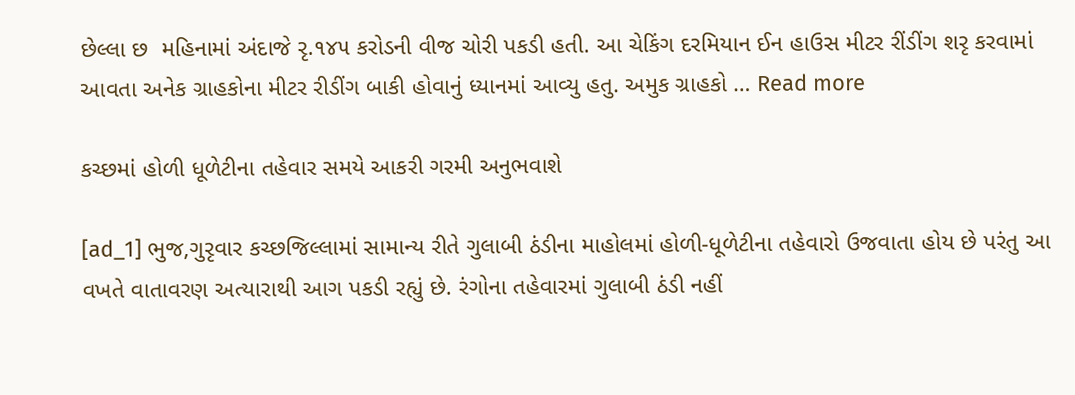છેલ્લા છ  મહિનામાં અંદાજે રૃ.૧૪૫ કરોડની વીજ ચોરી પકડી હતી. આ ચેકિંગ દરમિયાન ઈન હાઉસ મીટર રીંડીંગ શરૃ કરવામાં આવતા અનેક ગ્રાહકોના મીટર રીડીંગ બાકી હોવાનું ધ્યાનમાં આવ્યુ હતુ. અમુક ગ્રાહકો … Read more

કચ્છમાં હોળી ધૂળેટીના તહેવાર સમયે આકરી ગરમી અનુભવાશે

[ad_1] ભુજ,ગુરૃવાર કચ્છજિલ્લામાં સામાન્ય રીતે ગુલાબી ઠંડીના માહોલમાં હોળી-ધૂળેટીના તહેવારો ઉજવાતા હોય છે પરંતુ આ વખતે વાતાવરણ અત્યારાથી આગ પકડી રહ્યું છે. રંગોના તહેવારમાં ગુલાબી ઠંડી નહીં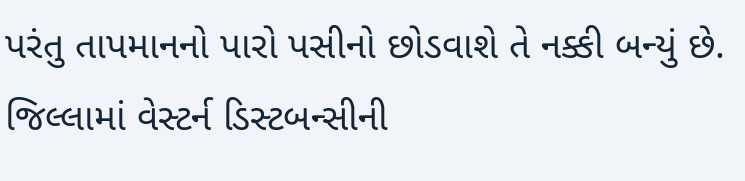પરંતુ તાપમાનનો પારો પસીનો છોડવાશે તે નક્કી બન્યું છે. જિલ્લામાં વેસ્ટર્ન ડિસ્ટબન્સીની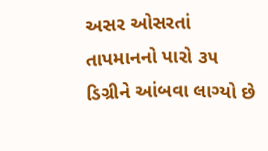અસર ઓસરતાં તાપમાનનો પારો ૩૫ ડિગ્રીને આંબવા લાગ્યો છે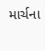માર્ચના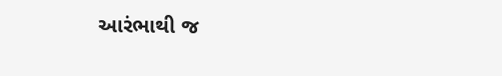આરંભાથી જ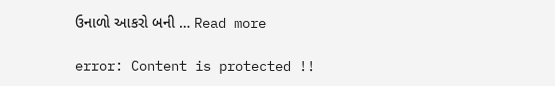ઉનાળો આકરો બની … Read more

error: Content is protected !!